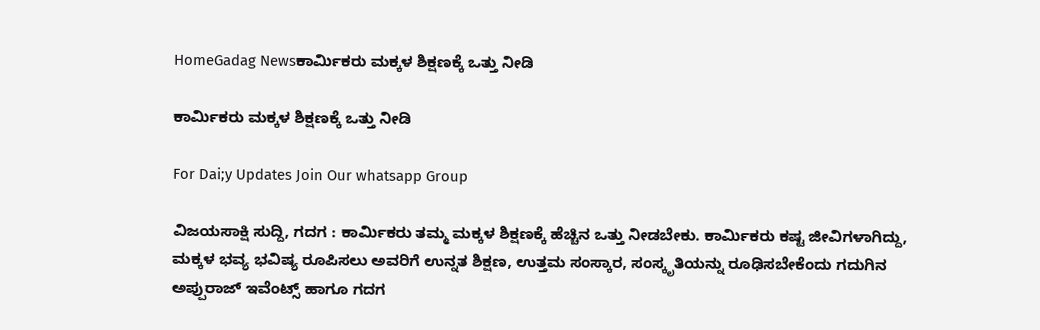HomeGadag Newsಕಾರ್ಮಿಕರು ಮಕ್ಕಳ ಶಿಕ್ಷಣಕ್ಕೆ ಒತ್ತು ನೀಡಿ

ಕಾರ್ಮಿಕರು ಮಕ್ಕಳ ಶಿಕ್ಷಣಕ್ಕೆ ಒತ್ತು ನೀಡಿ

For Dai;y Updates Join Our whatsapp Group

ವಿಜಯಸಾಕ್ಷಿ ಸುದ್ದಿ, ಗದಗ : ಕಾರ್ಮಿಕರು ತಮ್ಮ ಮಕ್ಕಳ ಶಿಕ್ಷಣಕ್ಕೆ ಹೆಚ್ಚಿನ ಒತ್ತು ನೀಡಬೇಕು. ಕಾರ್ಮಿಕರು ಕಷ್ಟ ಜೀವಿಗಳಾಗಿದ್ದು, ಮಕ್ಕಳ ಭವ್ಯ ಭವಿಷ್ಯ ರೂಪಿಸಲು ಅವರಿಗೆ ಉನ್ನತ ಶಿಕ್ಷಣ, ಉತ್ತಮ ಸಂಸ್ಕಾರ, ಸಂಸ್ಕೃತಿಯನ್ನು ರೂಢಿಸಬೇಕೆಂದು ಗದುಗಿನ ಅಪ್ಪುರಾಜ್ ಇವೆಂಟ್ಸ್ ಹಾಗೂ ಗದಗ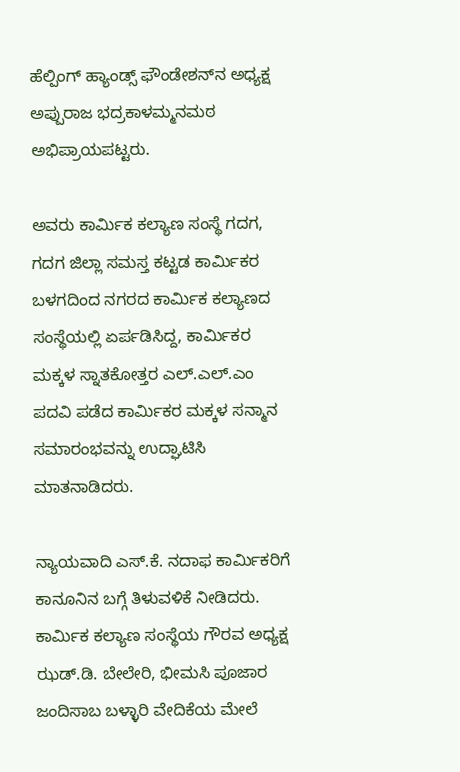ಹೆಲ್ಪಿಂಗ್ ಹ್ಯಾಂಡ್ಸ್ ಫೌಂಡೇಶನ್‌ನ ಅಧ್ಯಕ್ಷ ಅಪ್ಪುರಾಜ ಭದ್ರಕಾಳಮ್ಮನಮಠ ಅಭಿಪ್ರಾಯಪಟ್ಟರು.

ಅವರು ಕಾರ್ಮಿಕ ಕಲ್ಯಾಣ ಸಂಸ್ಥೆ ಗದಗ, ಗದಗ ಜಿಲ್ಲಾ ಸಮಸ್ತ ಕಟ್ಟಡ ಕಾರ್ಮಿಕರ ಬಳಗದಿಂದ ನಗರದ ಕಾರ್ಮಿಕ ಕಲ್ಯಾಣದ ಸಂಸ್ಥೆಯಲ್ಲಿ ಏರ್ಪಡಿಸಿದ್ದ, ಕಾರ್ಮಿಕರ ಮಕ್ಕಳ ಸ್ನಾತಕೋತ್ತರ ಎಲ್.ಎಲ್.ಎಂ ಪದವಿ ಪಡೆದ ಕಾರ್ಮಿಕರ ಮಕ್ಕಳ ಸನ್ಮಾನ ಸಮಾರಂಭವನ್ನು ಉದ್ಘಾಟಿಸಿ ಮಾತನಾಡಿದರು.

ನ್ಯಾಯವಾದಿ ಎಸ್.ಕೆ. ನದಾಫ ಕಾರ್ಮಿಕರಿಗೆ ಕಾನೂನಿನ ಬಗ್ಗೆ ತಿಳುವಳಿಕೆ ನೀಡಿದರು. ಕಾರ್ಮಿಕ ಕಲ್ಯಾಣ ಸಂಸ್ಥೆಯ ಗೌರವ ಅಧ್ಯಕ್ಷ ಝಡ್.ಡಿ. ಬೇಲೇರಿ, ಭೀಮಸಿ ಪೂಜಾರ ಜಂದಿಸಾಬ ಬಳ್ಳಾರಿ ವೇದಿಕೆಯ ಮೇಲೆ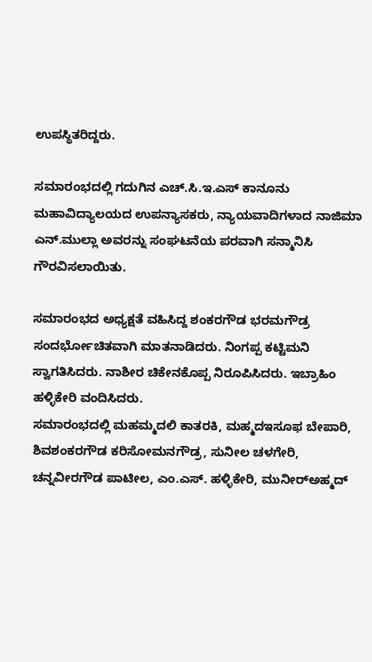ಉಪಸ್ಥಿತರಿದ್ದರು.

ಸಮಾರಂಭದಲ್ಲಿ ಗದುಗಿನ ಎಚ್.ಸಿ.ಇ.ಎಸ್ ಕಾನೂನು ಮಹಾವಿದ್ಯಾಲಯದ ಉಪನ್ಯಾಸಕರು, ನ್ಯಾಯವಾದಿಗಳಾದ ನಾಜಿಮಾ ಎನ್.ಮುಲ್ಲಾ ಅವರನ್ನು ಸಂಘಟನೆಯ ಪರವಾಗಿ ಸನ್ಮಾನಿಸಿ ಗೌರವಿಸಲಾಯಿತು.

ಸಮಾರಂಭದ ಅಧ್ಯಕ್ಷತೆ ವಹಿಸಿದ್ದ ಶಂಕರಗೌಡ ಭರಮಗೌಡ್ರ ಸಂದರ್ಭೋಚಿತವಾಗಿ ಮಾತನಾಡಿದರು. ನಿಂಗಪ್ಪ ಕಟ್ಟಿಮನಿ ಸ್ವಾಗತಿಸಿದರು. ನಾಶೀರ ಚಿಕೇನಕೊಪ್ಪ ನಿರೂಪಿಸಿದರು. ಇಬ್ರಾಹಿಂ ಹಳ್ಳಿಕೇರಿ ವಂದಿಸಿದರು.
ಸಮಾರಂಭದಲ್ಲಿ ಮಹಮ್ಮದಲಿ ಕಾತರಕಿ, ಮಹ್ಮದಇಸೂಫ ಬೇಪಾರಿ, ಶಿವಶಂಕರಗೌಡ ಕರಿಸೋಮನಗೌಡ್ರ, ಸುನೀಲ ಚಳಗೇರಿ, ಚನ್ನವೀರಗೌಡ ಪಾಟೀಲ, ಎಂ.ಎಸ್. ಹಳ್ಳಿಕೇರಿ, ಮುನೀರ್‌ಅಹ್ಮದ್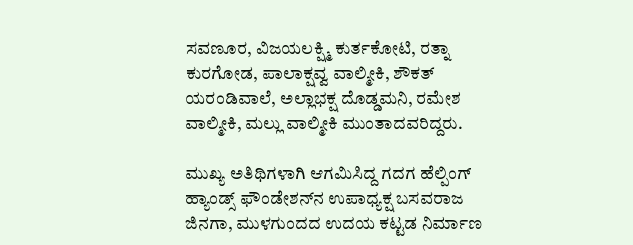ಸವಣೂರ, ವಿಜಯಲಕ್ಷ್ಮಿ ಕುರ್ತಕೋಟಿ, ರತ್ನಾ ಕುರಗೋಡ, ಪಾಲಾಕ್ಷವ್ವ ವಾಲ್ಮೀಕಿ, ಶೌಕತ್ ಯರಂಡಿವಾಲೆ, ಅಲ್ಲಾಭಕ್ಷ ದೊಡ್ಡಮನಿ, ರಮೇಶ ವಾಲ್ಮೀಕಿ, ಮಲ್ಲು ವಾಲ್ಮೀಕಿ ಮುಂತಾದವರಿದ್ದರು.

ಮುಖ್ಯ ಅತಿಥಿಗಳಾಗಿ ಆಗಮಿಸಿದ್ದ ಗದಗ ಹೆಲ್ಪಿಂಗ್ ಹ್ಯಾಂಡ್ಸ್ ಫೌಂಡೇಶನ್‌ನ ಉಪಾಧ್ಯಕ್ಷ ಬಸವರಾಜ ಜಿನಗಾ, ಮುಳಗುಂದದ ಉದಯ ಕಟ್ಟಡ ನಿರ್ಮಾಣ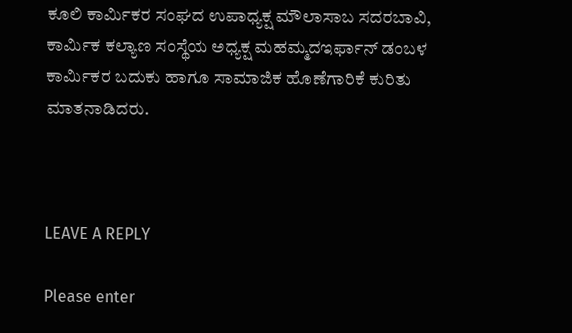ಕೂಲಿ ಕಾರ್ಮಿಕರ ಸಂಘದ ಉಪಾಧ್ಯಕ್ಷ ಮೌಲಾಸಾಬ ಸದರಬಾವಿ, ಕಾರ್ಮಿಕ ಕಲ್ಯಾಣ ಸಂಸ್ಥೆಯ ಅಧ್ಯಕ್ಷ ಮಹಮ್ಮದಇರ್ಫಾನ್ ಡಂಬಳ ಕಾರ್ಮಿಕರ ಬದುಕು ಹಾಗೂ ಸಾಮಾಜಿಕ ಹೊಣೆಗಾರಿಕೆ ಕುರಿತು ಮಾತನಾಡಿದರು.



LEAVE A REPLY

Please enter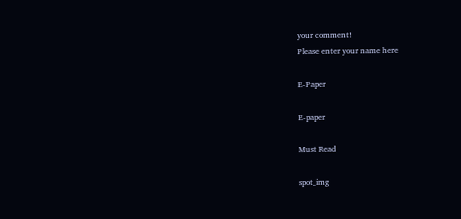your comment!
Please enter your name here

E-Paper

E-paper

Must Read

spot_img